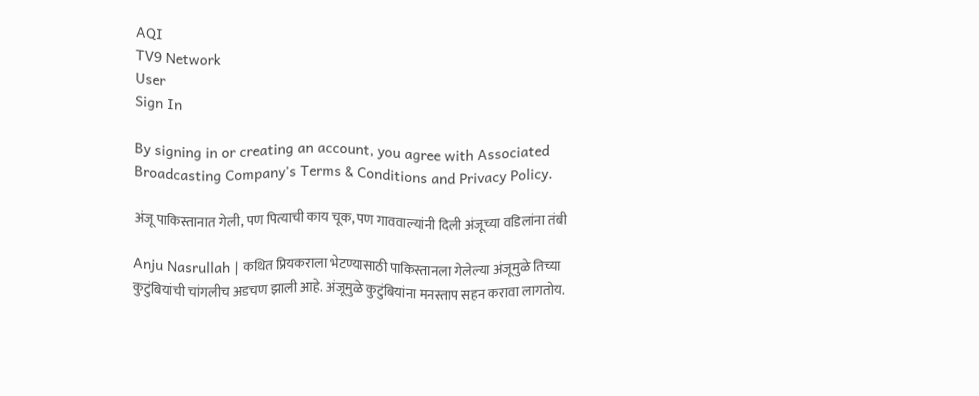AQI
TV9 Network
User
Sign In

By signing in or creating an account, you agree with Associated Broadcasting Company's Terms & Conditions and Privacy Policy.

अंजू पाकिस्तानात गेली, पण पित्याची काय चूक, पण गाववाल्यांनी दिली अंजूच्या वडिलांना तंबी

Anju Nasrullah | कथित प्रियकराला भेटण्यासाठी पाकिस्तानला गेलेल्या अंजूमुळे तिच्या कुटुंबियांची चांगलीच अडचण झाली आहे. अंजूमुळे कुटुंबियांना मनस्ताप सहन करावा लागतोय.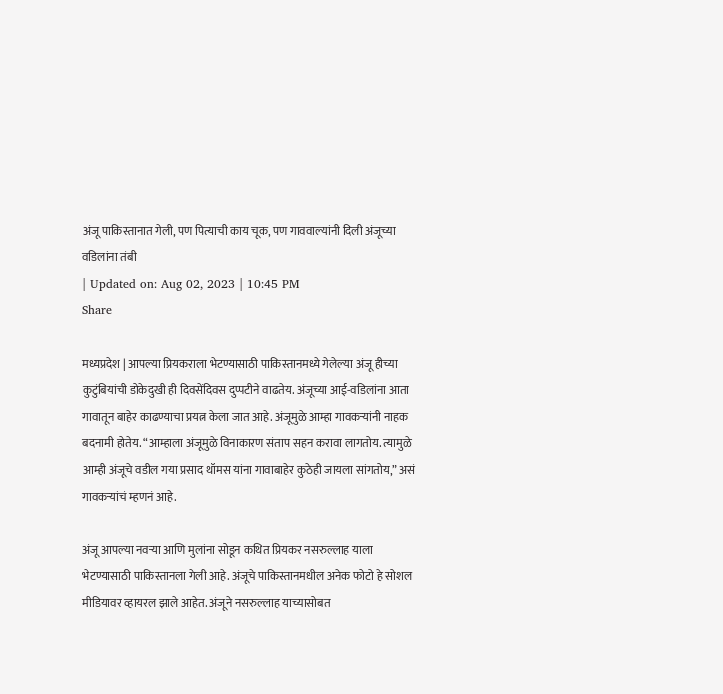अंजू पाकिस्तानात गेली, पण पित्याची काय चूक, पण गाववाल्यांनी दिली अंजूच्या वडिलांना तंबी
| Updated on: Aug 02, 2023 | 10:45 PM
Share

मध्यप्रदेश | आपल्या प्रियकराला भेटण्यासाठी पाकिस्तानमध्ये गेलेल्या अंजू हीच्या कुटुंबियांची डोकेदुखी ही दिवसेंदिवस दुप्पटीने वाढतेय. अंजूच्या आई-वडिलांना आता गावातून बाहेर काढण्याचा प्रयत्न केला जात आहे. अंजूमुळे आम्हा गावकऱ्यांनी नाहक बदनामी होतेय. “आम्हाला अंजूमुळे विनाकारण संताप सहन करावा लागतोय. त्यामुळे आम्ही अंजूचे वडील गया प्रसाद थॉमस यांना गावाबाहेर कुठेही जायला सांगतोय,” असं गावकऱ्यांचं म्हणनं आहे.

अंजू आपल्या नवऱ्या आणि मुलांना सोडून कथित प्रियकर नसरुल्लाह याला भेटण्यासाठी पाकिस्तानला गेली आहे. अंजूचे पाकिस्तानमधील अनेक फोटो हे सोशल मीडियावर व्हायरल झाले आहेत. अंजूने नसरुल्लाह याच्यासोबत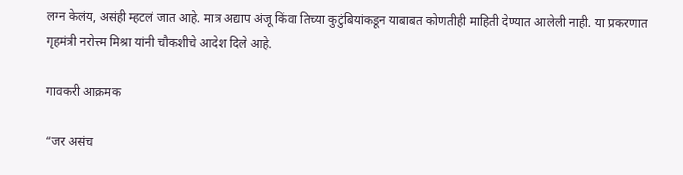लग्न केलंय, असंही म्हटलं जात आहे. मात्र अद्याप अंजू किंवा तिच्या कुटुंबियांकडून याबाबत कोणतीही माहिती देण्यात आलेली नाही. या प्रकरणात गृहमंत्री नरोत्त्म मिश्रा यांनी चौकशीचे आदेश दिले आहे.

गावकरी आक्रमक

“जर असंच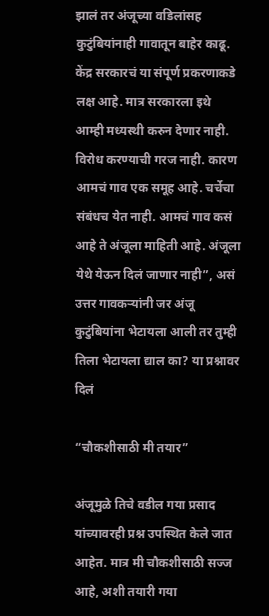झालं तर अंजूच्या वडिलांसह कुटुंबियांनाही गावातून बाहेर काढू. केंद्र सरकारचं या संपूर्ण प्रकरणाकडे लक्ष आहे. मात्र सरकारला इथे आम्ही मध्यस्थी करुन देणार नाही. विरोध करण्याची गरज नाही. कारण आमचं गाव एक समूह आहे. चर्चेचा संबंधच येत नाही. आमचं गाव कसं आहे ते अंजूला माहिती आहे. अंजूला येथे येऊन दिलं जाणार नाही”, असं उत्तर गावकऱ्यांनी जर अंजू कुटुंबियांना भेटायला आली तर तुम्ही तिला भेटायला द्याल का? या प्रश्नावर दिलं

“चौकशीसाठी मी तयार”

अंजूमुळे तिचे वडील गया प्रसाद यांच्यावरही प्रश्न उपस्थित केले जात आहेत. मात्र मी चौकशीसाठी सज्ज आहे, अशी तयारी गया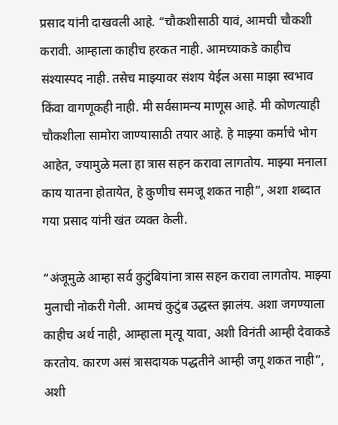प्रसाद यांनी दाखवली आहे. “चौकशीसाठी यावं, आमची चौकशी करावी. आम्हाला काहीच हरकत नाही. आमच्याकडे काहीच संश्यास्पद नाही. तसेच माझ्यावर संशय येईल असा माझा स्वभाव किंवा वागणूकही नाही. मी सर्वसामन्य माणूस आहे. मी कोणत्याही चौकशीला सामोरा जाण्यासाठी तयार आहे. हे माझ्या कर्माचे भोग आहेत, ज्यामुळे मला हा त्रास सहन करावा लागतोय. माझ्या मनाला काय यातना होतायेत, हे कुणीच समजू शकत नाही”, अशा शब्दात गया प्रसाद यांनी खंत व्यक्त केली.

“अंजूमुळे आम्हा सर्व कुटुंबियांना त्रास सहन करावा लागतोय. माझ्या मुलाची नोकरी गेली. आमचं कुटुंब उद्धस्त झालंय. अशा जगण्याला काहीच अर्थ नाही, आम्हाला मृत्यू यावा, अशी विनंती आम्ही देवाकडे करतोय. कारण असं त्रासदायक पद्धतीने आम्ही जगू शकत नाही”, अशी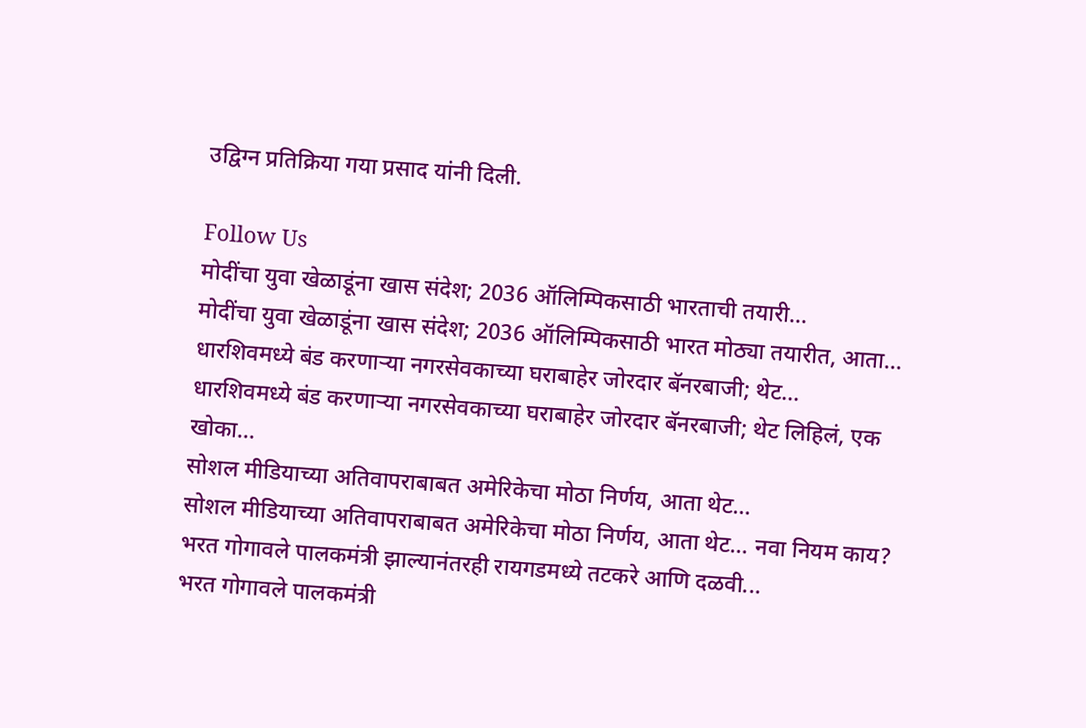उद्विग्न प्रतिक्रिया गया प्रसाद यांनी दिली.

Follow Us
मोदींचा युवा खेळाडूंना खास संदेश; 2036 ऑलिम्पिकसाठी भारताची तयारी...
मोदींचा युवा खेळाडूंना खास संदेश; 2036 ऑलिम्पिकसाठी भारत मोठ्या तयारीत, आता...
धारशिवमध्ये बंड करणाऱ्या नगरसेवकाच्या घराबाहेर जोरदार बॅनरबाजी; थेट...
धारशिवमध्ये बंड करणाऱ्या नगरसेवकाच्या घराबाहेर जोरदार बॅनरबाजी; थेट लिहिलं, एक खोका...
सोशल मीडियाच्या अतिवापराबाबत अमेरिकेचा मोठा निर्णय, आता थेट...
सोशल मीडियाच्या अतिवापराबाबत अमेरिकेचा मोठा निर्णय, आता थेट... नवा नियम काय?
भरत गोगावले पालकमंत्री झाल्यानंतरही रायगडमध्ये तटकरे आणि दळवी...
भरत गोगावले पालकमंत्री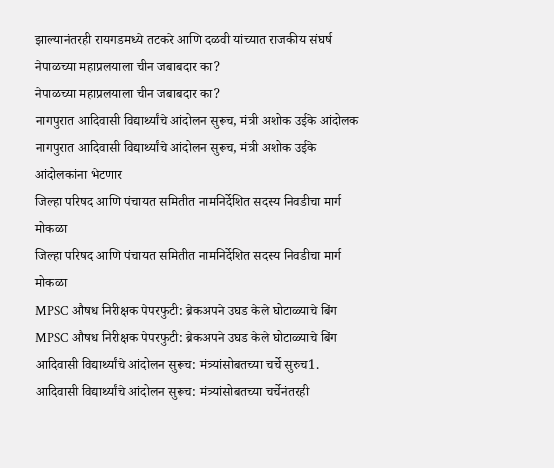झाल्यानंतरही रायगडमध्ये तटकरे आणि दळवी यांच्यात राजकीय संघर्ष
नेपाळच्या महाप्रलयाला चीन जबाबदार का?
नेपाळच्या महाप्रलयाला चीन जबाबदार का?
नागपुरात आदिवासी विद्यार्थ्यांचे आंदोलन सुरूच, मंत्री अशोक उईके आंदोलक
नागपुरात आदिवासी विद्यार्थ्यांचे आंदोलन सुरूच, मंत्री अशोक उईके आंदोलकांना भेटणार
जिल्हा परिषद आणि पंचायत समितीत नामनिर्देशित सदस्य निवडीचा मार्ग मोकळा
जिल्हा परिषद आणि पंचायत समितीत नामनिर्देशित सदस्य निवडीचा मार्ग मोकळा
MPSC औषध निरीक्षक पेपरफुटी: ब्रेकअपने उघड केले घोटाळ्याचे बिंग
MPSC औषध निरीक्षक पेपरफुटी: ब्रेकअपने उघड केले घोटाळ्याचे बिंग
आदिवासी विद्यार्थ्यांचे आंदोलन सुरूच: मंत्र्यांसोबतच्या चर्चे सुरुच1.
आदिवासी विद्यार्थ्यांचे आंदोलन सुरूच: मंत्र्यांसोबतच्या चर्चेनंतरही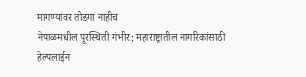मागण्यांवर तोडगा नाहीच
नेपाळमधील पूरस्थिती गंभीर; महाराष्ट्रातील नागरिकांसाठी हेल्पलाईन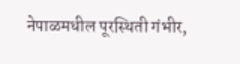नेपाळमधील पूरस्थिती गंभीर,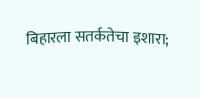बिहारला सतर्कतेचा इशारा;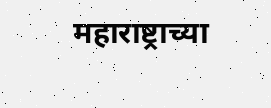महाराष्ट्राच्या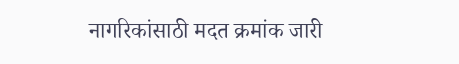नागरिकांसाठी मदत क्रमांक जारी